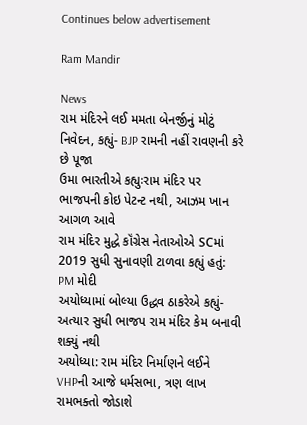Continues below advertisement

Ram Mandir

News
રામ મંદિરને લઈ મમતા બેનર્જીનું મોટું નિવેદન, કહ્યું- BJP રામની નહીં રાવણની કરે છે પૂજા
ઉમા ભારતીએ કહ્યુઃરામ મંદિર પર ભાજપની કોઇ પેટન્ટ નથી, આઝમ ખાન આગળ આવે
રામ મંદિર મુદ્ધે કૉંગ્રેસ નેતાઓએ SCમાં 2019 સુધી સુનાવણી ટાળવા કહ્યું હતું: PM મોદી
અયોધ્યામાં બોલ્યા ઉદ્ધવ ઠાકરેએ કહ્યું- અત્યાર સુધી ભાજપ રામ મંદિર કેમ બનાવી શક્યું નથી
અયોધ્યા: રામ મંદિર નિર્માણને લઈને VHPની આજે ધર્મસભા, ત્રણ લાખ રામભક્તો જોડાશે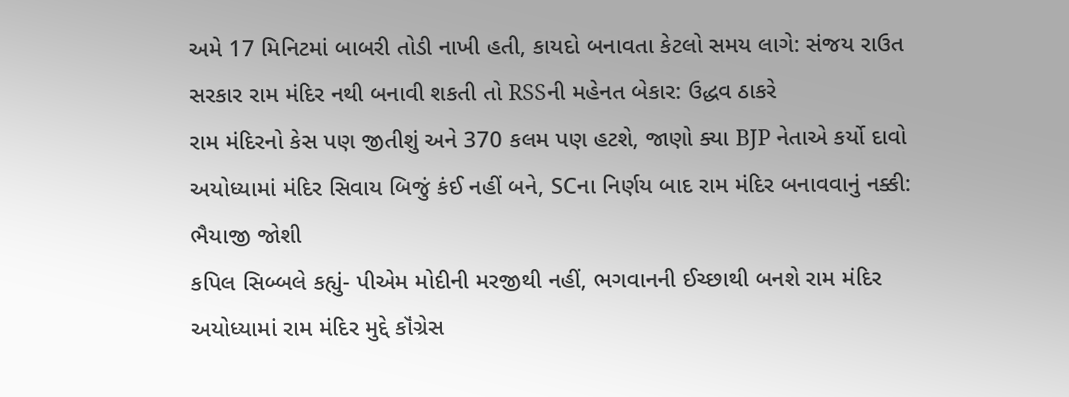અમે 17 મિનિટમાં બાબરી તોડી નાખી હતી, કાયદો બનાવતા કેટલો સમય લાગે: સંજય રાઉત
સરકાર રામ મંદિર નથી બનાવી શકતી તો RSSની મહેનત બેકાર: ઉદ્ધવ ઠાકરે
રામ મંદિરનો કેસ પણ જીતીશું અને 370 કલમ પણ હટશે, જાણો ક્યા BJP નેતાએ કર્યો દાવો
અયોધ્યામાં મંદિર સિવાય બિજું કંઈ નહીં બને, SCના નિર્ણય બાદ રામ મંદિર બનાવવાનું નક્કી: ભૈયાજી જોશી
કપિલ સિબ્બલે કહ્યું- પીએમ મોદીની મરજીથી નહીં, ભગવાનની ઈચ્છાથી બનશે રામ મંદિર
અયોધ્યામાં રામ મંદિર મુદ્દે કૉંગ્રેસ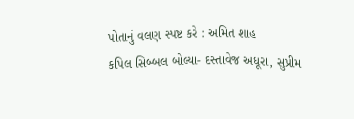પોતાનું વલણ સ્પષ્ટ કરે : અમિત શાહ
કપિલ સિબ્બલ બોલ્યા- દસ્તાવેજ અધૂરા, સુપ્રીમ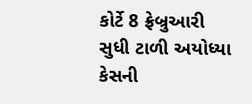કોર્ટે 8 ફ્રેબ્રુઆરી સુધી ટાળી અયોધ્યા કેસની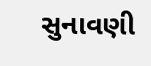સુનાવણી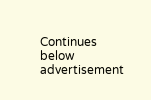Continues below advertisement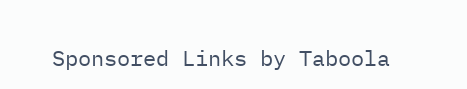Sponsored Links by Taboola